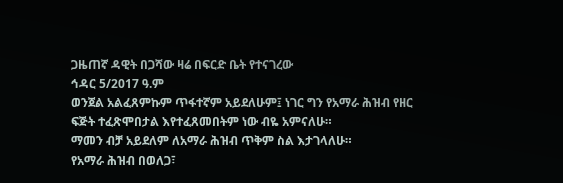ጋዜጠኛ ዳዊት በጋሻው ዛሬ በፍርድ ቤት የተናገረው
ኅዳር 5/2017 ዓ.ም
ወንጀል አልፈጸምኩም ጥፋተኛም አይደለሁም፤ ነገር ግን የአማራ ሕዝብ የዘር ፍጅት ተፈጽሞበታል እየተፈጸመበትም ነው ብዬ አምናለሁ።
ማመን ብቻ አይደለም ለአማራ ሕዝብ ጥቅም ስል እታገላለሁ።
የአማራ ሕዝብ በወለጋ፣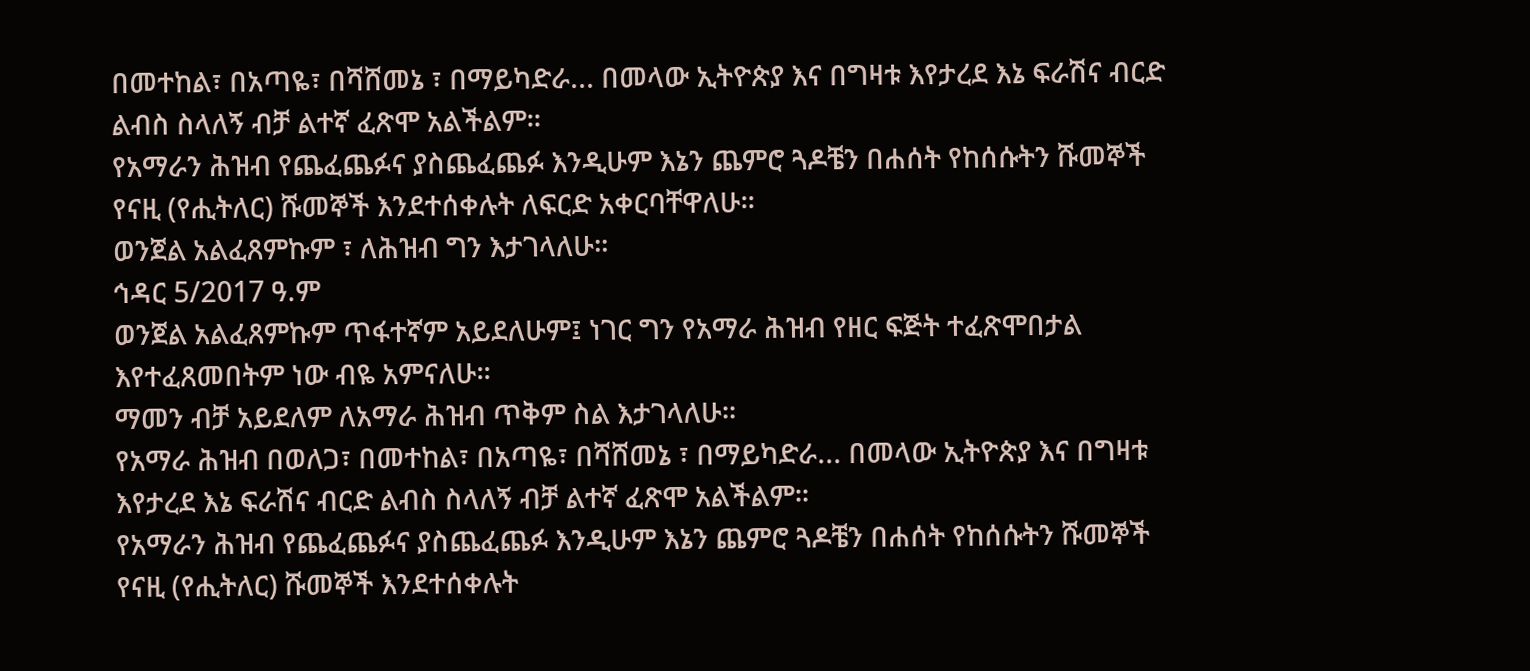በመተከል፣ በአጣዬ፣ በሻሸመኔ ፣ በማይካድራ... በመላው ኢትዮጵያ እና በግዛቱ እየታረደ እኔ ፍራሽና ብርድ ልብስ ስላለኝ ብቻ ልተኛ ፈጽሞ አልችልም።
የአማራን ሕዝብ የጨፈጨፉና ያስጨፈጨፉ እንዲሁም እኔን ጨምሮ ጓዶቼን በሐሰት የከሰሱትን ሹመኞች የናዚ (የሒትለር) ሹመኞች እንደተሰቀሉት ለፍርድ አቀርባቸዋለሁ።
ወንጀል አልፈጸምኩም ፣ ለሕዝብ ግን እታገላለሁ።
ኅዳር 5/2017 ዓ.ም
ወንጀል አልፈጸምኩም ጥፋተኛም አይደለሁም፤ ነገር ግን የአማራ ሕዝብ የዘር ፍጅት ተፈጽሞበታል እየተፈጸመበትም ነው ብዬ አምናለሁ።
ማመን ብቻ አይደለም ለአማራ ሕዝብ ጥቅም ስል እታገላለሁ።
የአማራ ሕዝብ በወለጋ፣ በመተከል፣ በአጣዬ፣ በሻሸመኔ ፣ በማይካድራ... በመላው ኢትዮጵያ እና በግዛቱ እየታረደ እኔ ፍራሽና ብርድ ልብስ ስላለኝ ብቻ ልተኛ ፈጽሞ አልችልም።
የአማራን ሕዝብ የጨፈጨፉና ያስጨፈጨፉ እንዲሁም እኔን ጨምሮ ጓዶቼን በሐሰት የከሰሱትን ሹመኞች የናዚ (የሒትለር) ሹመኞች እንደተሰቀሉት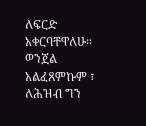ለፍርድ አቀርባቸዋለሁ።
ወንጀል አልፈጸምኩም ፣ ለሕዝብ ግን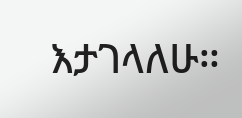እታገላለሁ።